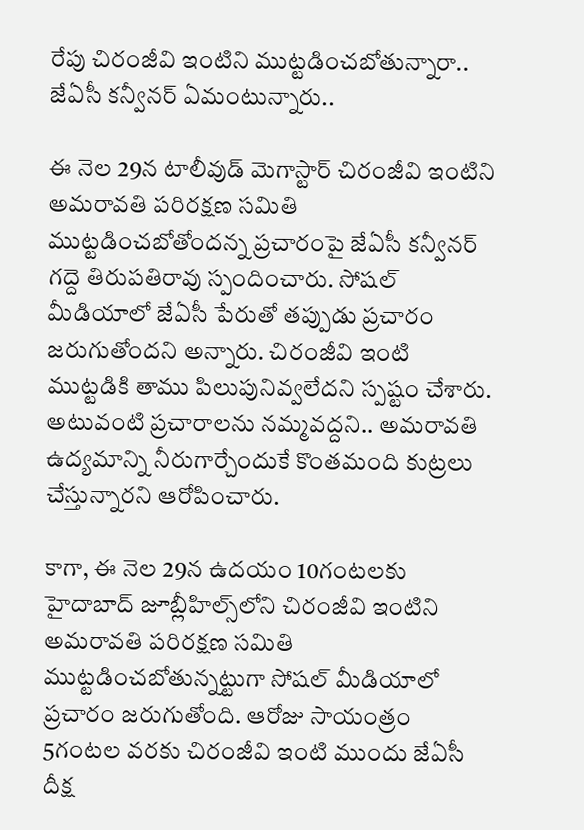రేపు చిరంజీవి ఇంటిని ముట్టడించబోతున్నారా.. జేఏసీ కన్వీనర్ ఏమంటున్నారు..

ఈ నెల 29న టాలీవుడ్ మెగాస్టార్ చిరంజీవి ఇంటిని అమరావతి పరిరక్షణ సమితి ముట్టడించబోతోందన్న ప్రచారంపై జేఏసీ కన్వీనర్ గద్దె తిరుపతిరావు స్పందించారు. సోషల్ మీడియాలో జేఏసీ పేరుతో తప్పుడు ప్రచారం జరుగుతోందని అన్నారు. చిరంజీవి ఇంటి ముట్టడికి తాము పిలుపునివ్వలేదని స్పష్టం చేశారు. అటువంటి ప్రచారాలను నమ్మవద్దని.. అమరావతి ఉద్యమాన్ని నీరుగార్చేందుకే కొంతమంది కుట్రలు చేస్తున్నారని ఆరోపించారు.

కాగా, ఈ నెల 29న ఉదయం 10గంటలకు హైదాబాద్ జూబ్లీహిల్స్‌లోని చిరంజీవి ఇంటిని అమరావతి పరిరక్షణ సమితి ముట్టడించబోతున్నట్టుగా సోషల్ మీడియాలో ప్రచారం జరుగుతోంది. ఆరోజు సాయంత్రం 5గంటల వరకు చిరంజీవి ఇంటి ముందు జేఏసీ దీక్ష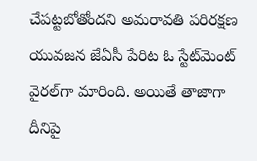చేపట్టబోతోందని అమరావతి పరిరక్షణ యువజన జేఏసీ పేరిట ఓ స్టేట్‌మెంట్ వైరల్‌గా మారింది. అయితే తాజాగా దీనిపై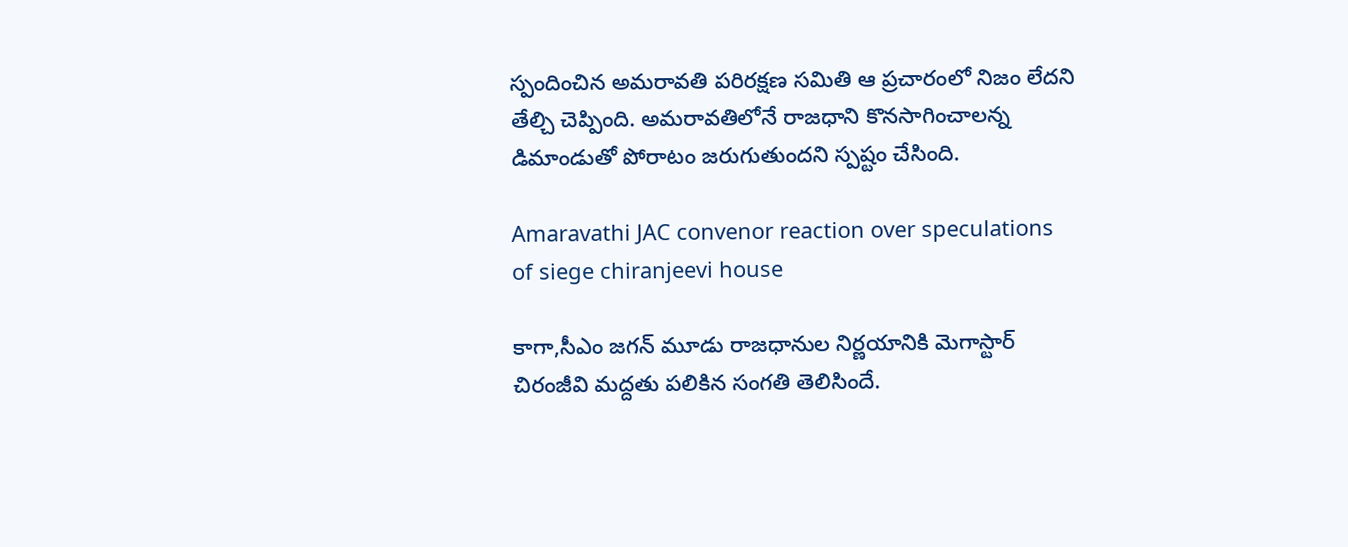స్పందించిన అమరావతి పరిరక్షణ సమితి ఆ ప్రచారంలో నిజం లేదని తేల్చి చెప్పింది. అమరావతిలోనే రాజధాని కొనసాగించాలన్న డిమాండుతో పోరాటం జరుగుతుందని స్పష్టం చేసింది.

Amaravathi JAC convenor reaction over speculations of siege chiranjeevi house

కాగా,సీఎం జగన్ మూడు రాజధానుల నిర్ణయానికి మెగాస్టార్ చిరంజీవి మద్దతు పలికిన సంగతి తెలిసిందే.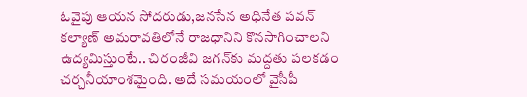ఓవైపు ఆయన సోదరుడు,జనసేన అధినేత పవన్ కల్యాణ్ అమరావతిలోనే రాజధానిని కొనసాగించాలని ఉద్యమిస్తుంటే.. చిరంజీవి జగన్‌కు మద్దతు పలకడం చర్చనీయాంశమైంది. అదే సమయంలో వైసీపీ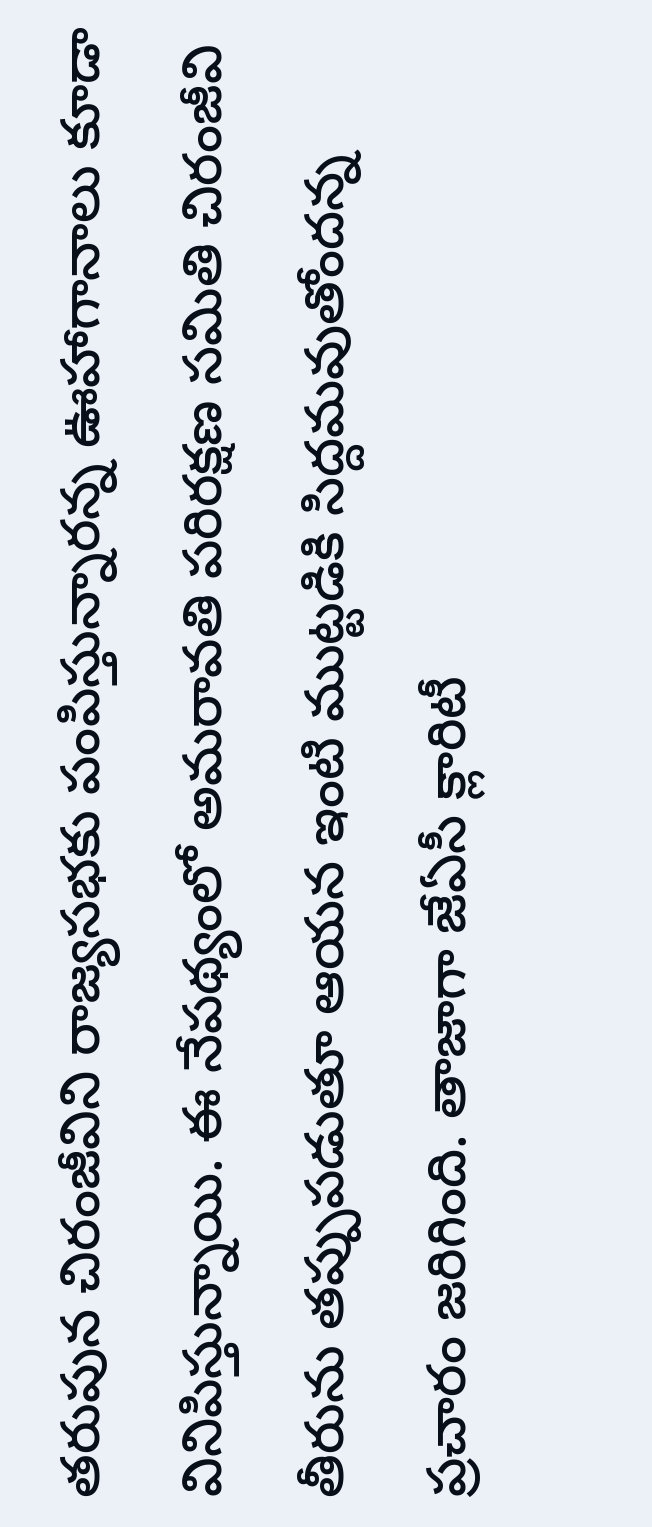తరుపున చిరంజీవిని రాజ్యసభకు పంపిస్తున్నారన్న ఊహాగానాలు కూడా వినిపిస్తున్నాయి. ఈ నేపథ్యంలో అమరావతి పరిరక్షణ సమితి చిరంజీవి తీరును తప్పుపడుతూ ఆయన ఇంటి ముట్టడికి సిద్దమవుతోందన్న ప్రచారం జరిగింది. తాజాగా జేఏసీ క్లారిటీ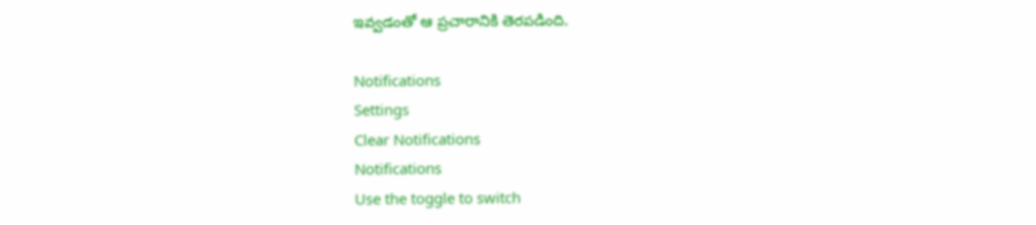ఇవ్వడంతో ఆ ప్రచారానికి తెరపడింది.

Notifications
Settings
Clear Notifications
Notifications
Use the toggle to switch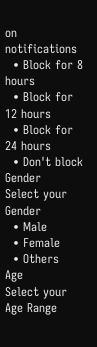on notifications
  • Block for 8 hours
  • Block for 12 hours
  • Block for 24 hours
  • Don't block
Gender
Select your Gender
  • Male
  • Female
  • Others
Age
Select your Age Range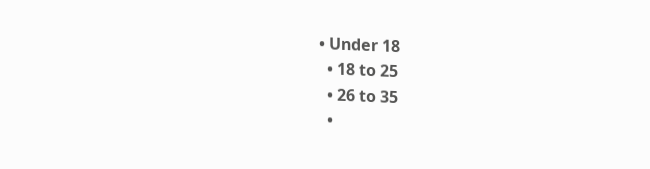• Under 18
  • 18 to 25
  • 26 to 35
  •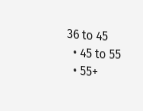36 to 45
  • 45 to 55
  • 55+